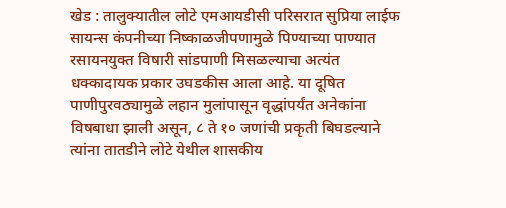खेड : तालुक्यातील लोटे एमआयडीसी परिसरात सुप्रिया लाईफ सायन्स कंपनीच्या निष्काळजीपणामुळे पिण्याच्या पाण्यात रसायनयुक्त विषारी सांडपाणी मिसळल्याचा अत्यंत धक्कादायक प्रकार उघडकीस आला आहे. या दूषित पाणीपुरवठ्यामुळे लहान मुलांपासून वृद्धांपर्यंत अनेकांना विषबाधा झाली असून, ८ ते १० जणांची प्रकृती बिघडल्याने त्यांना तातडीने लोटे येथील शासकीय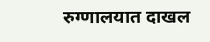रुग्णालयात दाखल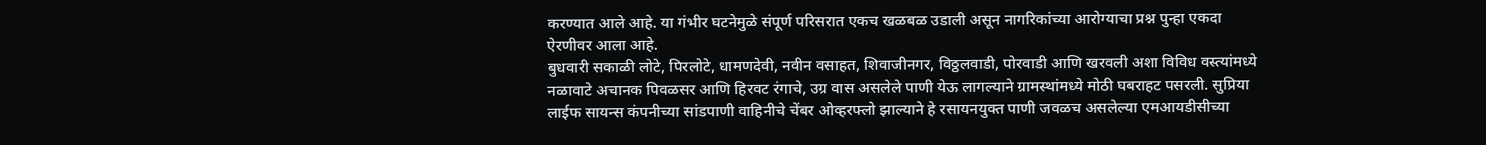करण्यात आले आहे. या गंभीर घटनेमुळे संपूर्ण परिसरात एकच खळबळ उडाली असून नागरिकांच्या आरोग्याचा प्रश्न पुन्हा एकदा ऐरणीवर आला आहे.
बुधवारी सकाळी लोटे, पिरलोटे, धामणदेवी, नवीन वसाहत, शिवाजीनगर, विठ्ठलवाडी, पोरवाडी आणि खरवली अशा विविध वस्त्यांमध्ये नळावाटे अचानक पिवळसर आणि हिरवट रंगाचे, उग्र वास असलेले पाणी येऊ लागल्याने ग्रामस्थांमध्ये मोठी घबराहट पसरली. सुप्रिया लाईफ सायन्स कंपनीच्या सांडपाणी वाहिनीचे चेंबर ओव्हरफ्लो झाल्याने हे रसायनयुक्त पाणी जवळच असलेल्या एमआयडीसीच्या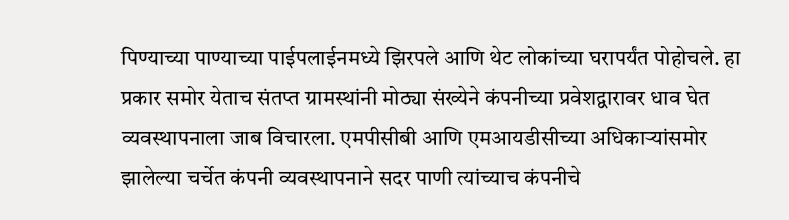पिण्याच्या पाण्याच्या पाईपलाईनमध्ये झिरपले आणि थेट लोकांच्या घरापर्यंत पोहोचले. हा प्रकार समोर येताच संतप्त ग्रामस्थांनी मोठ्या संख्येने कंपनीच्या प्रवेशद्वारावर धाव घेत व्यवस्थापनाला जाब विचारला. एमपीसीबी आणि एमआयडीसीच्या अधिकाऱ्यांसमोर झालेल्या चर्चेत कंपनी व्यवस्थापनाने सदर पाणी त्यांच्याच कंपनीचे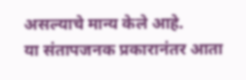असल्याचे मान्य केले आहे.
या संतापजनक प्रकारानंतर आता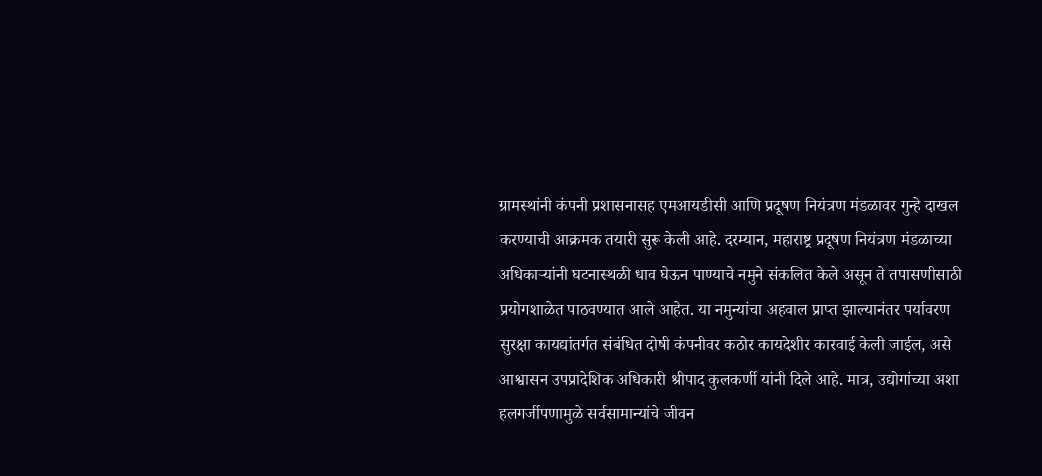ग्रामस्थांनी कंपनी प्रशासनासह एमआयडीसी आणि प्रदूषण नियंत्रण मंडळावर गुन्हे दाखल करण्याची आक्रमक तयारी सुरू केली आहे. दरम्यान, महाराष्ट्र प्रदूषण नियंत्रण मंडळाच्या अधिकाऱ्यांनी घटनास्थळी धाव घेऊन पाण्याचे नमुने संकलित केले असून ते तपासणीसाठी प्रयोगशाळेत पाठवण्यात आले आहेत. या नमुन्यांचा अहवाल प्राप्त झाल्यानंतर पर्यावरण सुरक्षा कायद्यांतर्गत संबंधित दोषी कंपनीवर कठोर कायदेशीर कारवाई केली जाईल, असे आश्वासन उपप्रादेशिक अधिकारी श्रीपाद कुलकर्णी यांनी दिले आहे. मात्र, उद्योगांच्या अशा हलगर्जीपणामुळे सर्वसामान्यांचे जीवन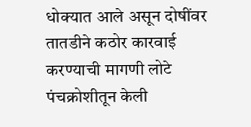धोक्यात आले असून दोषींवर तातडीने कठोर कारवाई करण्याची मागणी लोटे पंचक्रोशीतून केली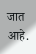जात आहे.